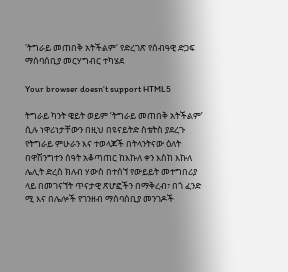'ትግራይ መጠበቅ አትችልም' የድረገጽ የሰብዓዊ ድጋፍ ማሰባሰቢያ መርሃግብር ተካሄደ

Your browser doesn’t support HTML5

ትግራይ ካንት ዌይት ወይም ‘ትግራይ መጠበቅ አትችልም’ ሲሉ ነዋሪነታቸውን በዚህ በዩናይትድ ስቴትስ ያደረጉ የትግራይ ምሁራን እና ተወላጆች በትላንትናው ዕለት በዋሽንግተን ሰዓት አቆጣጠር ከእኩለ ቀን እስከ እኩለ ሌሊት ድረስ ክለብ ሃውስ በተሰኘ የውይይት መተግበሪያ ላይ በመገናኘት ጥናታዊ ጽሆፎችን በማቅረብ፣ በጎ ፈንድ ሚ እና በሌሎች የገንዘብ ማሰባሰቢያ መንገዶች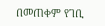በመጠቀም የገቢ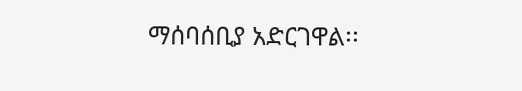ማሰባሰቢያ አድርገዋል፡፡